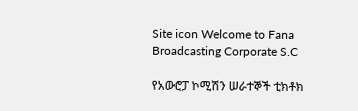Site icon Welcome to Fana Broadcasting Corporate S.C

የአውሮፓ ኮሚሽን ሠራተኞች ቲክቶክ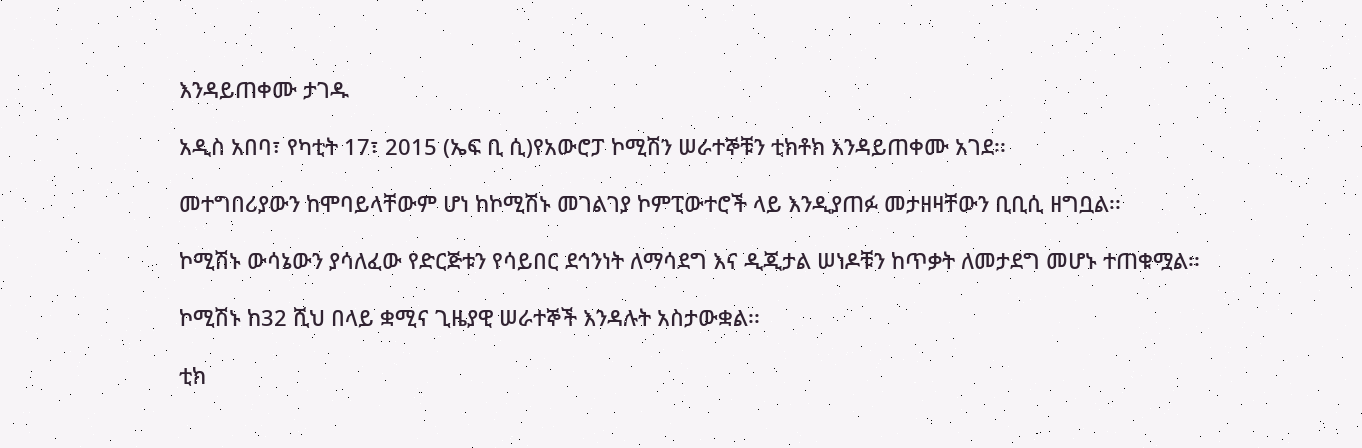እንዳይጠቀሙ ታገዱ

አዲስ አበባ፣ የካቲት 17፣ 2015 (ኤፍ ቢ ሲ)የአውሮፓ ኮሚሽን ሠራተኞቹን ቲክቶክ እንዳይጠቀሙ አገደ፡፡

መተግበሪያውን ከሞባይላቸውም ሆነ ከኮሚሽኑ መገልገያ ኮምፒውተሮች ላይ እንዲያጠፉ መታዘዛቸውን ቢቢሲ ዘግቧል፡፡

ኮሚሽኑ ውሳኔውን ያሳለፈው የድርጅቱን የሳይበር ደኅንነት ለማሳደግ እና ዲጂታል ሠነዶቹን ከጥቃት ለመታደግ መሆኑ ተጠቁሟል፡፡

ኮሚሽኑ ከ32 ሺህ በላይ ቋሚና ጊዜያዊ ሠራተኞች እንዳሉት አስታውቋል፡፡

ቲክ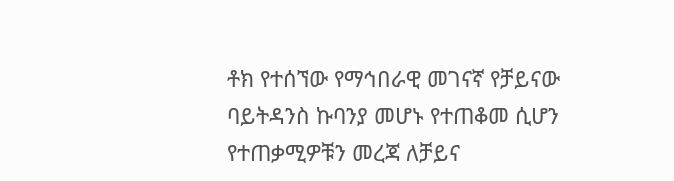ቶክ የተሰኘው የማኅበራዊ መገናኛ የቻይናው ባይትዳንስ ኩባንያ መሆኑ የተጠቆመ ሲሆን የተጠቃሚዎቹን መረጃ ለቻይና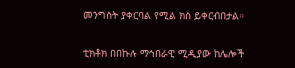መንግስት ያቀርባል የሚል ክስ ይቀርብበታል።

ቲክቶክ በበኩሉ ማኅበራዊ ሚዲያው ከሌሎች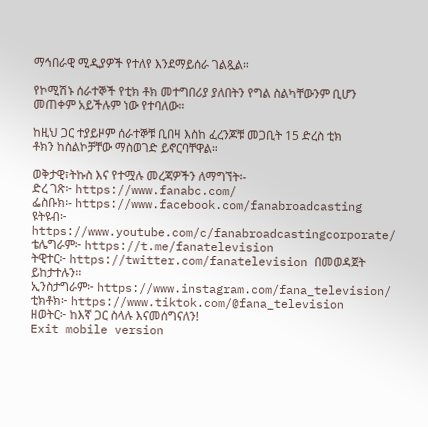ማኅበራዊ ሚዲያዎች የተለየ እንደማይሰራ ገልጿል።

የኮሚሽኑ ሰራተኞች የቲክ ቶክ መተግበሪያ ያለበትን የግል ስልካቸውንም ቢሆን መጠቀም አይችሉም ነው የተባለው።

ከዚህ ጋር ተያይዞም ሰራተኞቹ ቢበዛ እስከ ፈረንጆቹ መጋቢት 15 ድረስ ቲክ ቶክን ከስልኮቻቸው ማስወገድ ይኖርባቸዋል።

ወቅታዊ፣ትኩስ እና የተሟሉ መረጃዎችን ለማግኘት፡-
ድረ ገጽ፦ https://www.fanabc.com/
ፌስቡክ፡- https://www.facebook.com/fanabroadcasting
ዩትዩብ፦ https://www.youtube.com/c/fanabroadcastingcorporate/
ቴሌግራም፦ https://t.me/fanatelevision
ትዊተር፦ https://twitter.com/fanatelevision በመወዳጀት ይከታተሉን፡፡
ኢንስታግራም፦ https://www.instagram.com/fana_television/
ቲክቶክ፦ https://www.tiktok.com/@fana_television
ዘወትር፦ ከእኛ ጋር ስላሉ እናመሰግናለን!
Exit mobile version